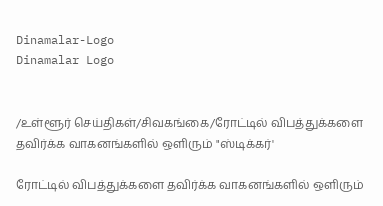Dinamalar-Logo
Dinamalar Logo


/உள்ளூர் செய்திகள்/சிவகங்கை/ரோட்டில் விபத்துக்களை தவிர்க்க வாகனங்களில் ஒளிரும் "ஸ்டிக்கர்'

ரோட்டில் விபத்துக்களை தவிர்க்க வாகனங்களில் ஒளிரும்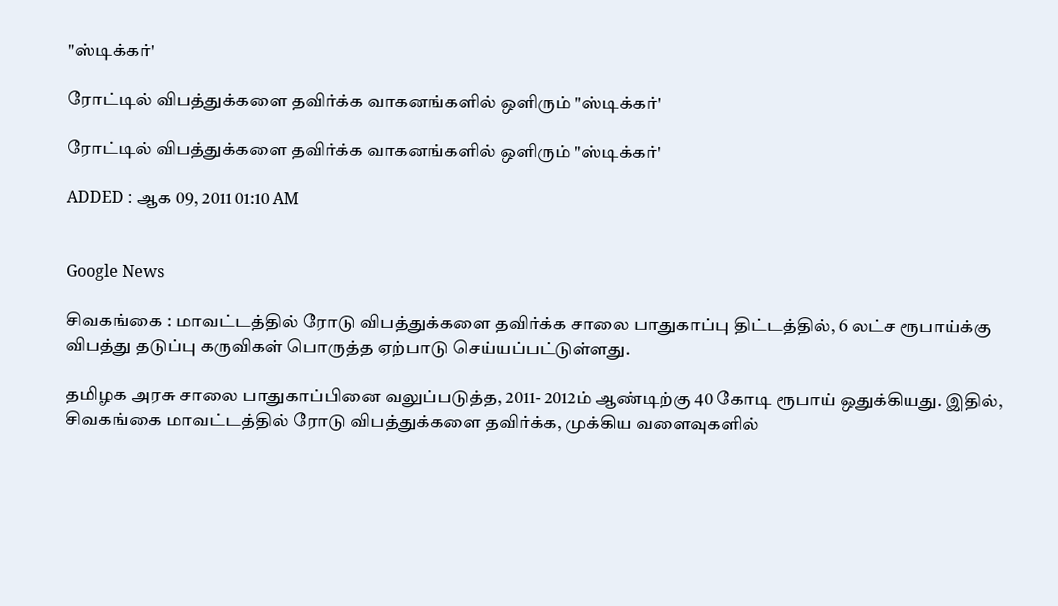"ஸ்டிக்கர்'

ரோட்டில் விபத்துக்களை தவிர்க்க வாகனங்களில் ஒளிரும் "ஸ்டிக்கர்'

ரோட்டில் விபத்துக்களை தவிர்க்க வாகனங்களில் ஒளிரும் "ஸ்டிக்கர்'

ADDED : ஆக 09, 2011 01:10 AM


Google News

சிவகங்கை : மாவட்டத்தில் ரோடு விபத்துக்களை தவிர்க்க சாலை பாதுகாப்பு திட்டத்தில், 6 லட்ச ரூபாய்க்கு விபத்து தடுப்பு கருவிகள் பொருத்த ஏற்பாடு செய்யப்பட்டுள்ளது.

தமிழக அரசு சாலை பாதுகாப்பினை வலுப்படுத்த, 2011- 2012ம் ஆண்டிற்கு 40 கோடி ரூபாய் ஒதுக்கியது. இதில், சிவகங்கை மாவட்டத்தில் ரோடு விபத்துக்களை தவிர்க்க, முக்கிய வளைவுகளில்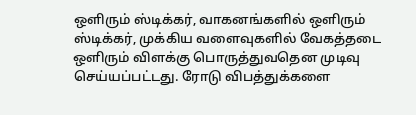ஒளிரும் ஸ்டிக்கர், வாகனங்களில் ஒளிரும் ஸ்டிக்கர், முக்கிய வளைவுகளில் வேகத்தடை ஒளிரும் விளக்கு பொருத்துவதென முடிவு செய்யப்பட்டது. ரோடு விபத்துக்களை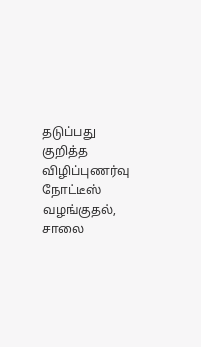தடுப்பது குறித்த விழிப்புணர்வு நோட்டீஸ் வழங்குதல், சாலை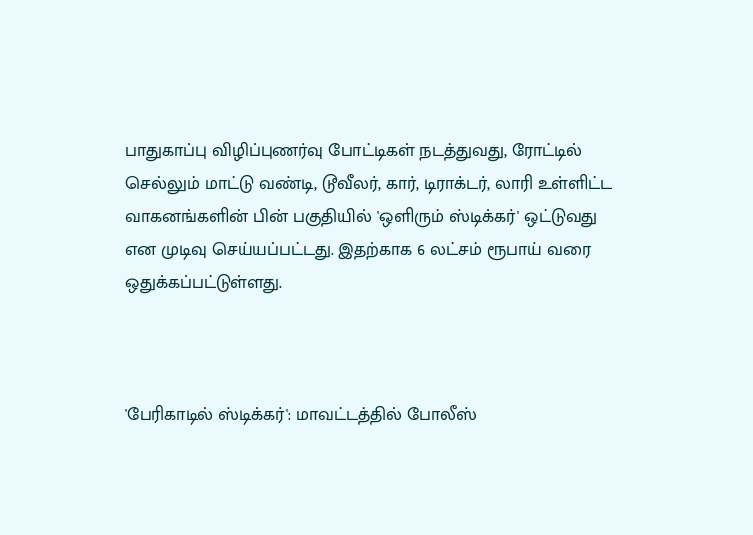பாதுகாப்பு விழிப்புணர்வு போட்டிகள் நடத்துவது, ரோட்டில் செல்லும் மாட்டு வண்டி, டூவீலர், கார், டிராக்டர், லாரி உள்ளிட்ட வாகனங்களின் பின் பகுதியில் 'ஒளிரும் ஸ்டிக்கர்' ஒட்டுவது என முடிவு செய்யப்பட்டது. இதற்காக 6 லட்சம் ரூபாய் வரை ஒதுக்கப்பட்டுள்ளது.



'பேரிகாடில் ஸ்டிக்கர்': மாவட்டத்தில் போலீஸ்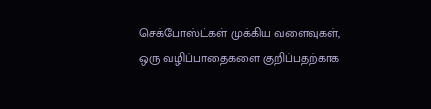செக்போஸ்ட்கள் முக்கிய வளைவுகள், ஒரு வழிப்பாதைகளை குறிப்பதற்காக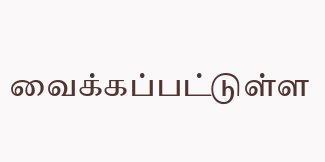வைக்கப்பட்டுள்ள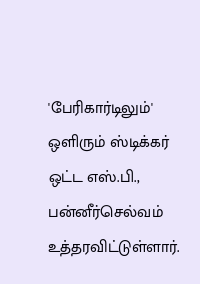'பேரிகார்டிலும்' ஒளிரும் ஸ்டிக்கர் ஒட்ட எஸ்.பி., பன்னீர்செல்வம் உத்தரவிட்டுள்ளார்.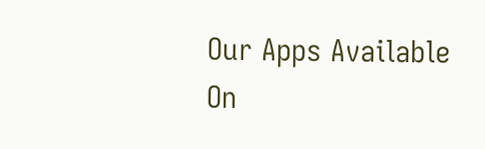Our Apps Available On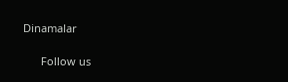Dinamalar

      Follow us